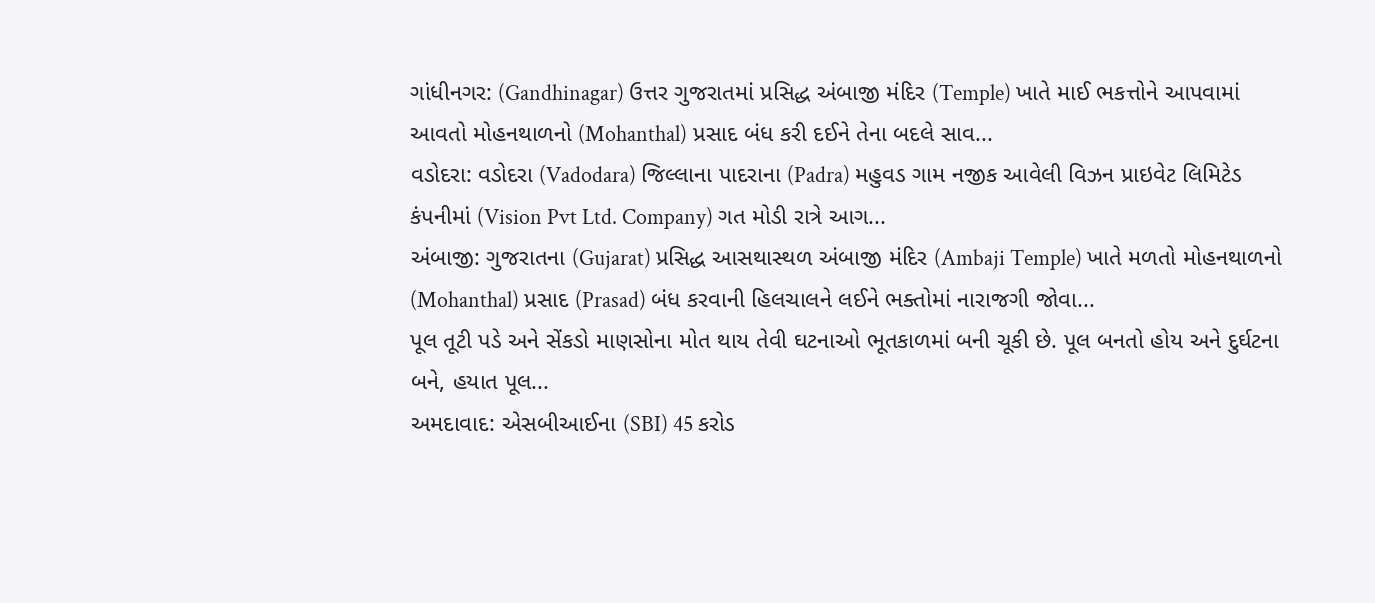ગાંધીનગર: (Gandhinagar) ઉત્તર ગુજરાતમાં પ્રસિદ્ધ અંબાજી મંદિર (Temple) ખાતે માઈ ભકત્તોને આપવામાં આવતો મોહનથાળનો (Mohanthal) પ્રસાદ બંધ કરી દઈને તેના બદલે સાવ...
વડોદરા: વડોદરા (Vadodara) જિલ્લાના પાદરાના (Padra) મહુવડ ગામ નજીક આવેલી વિઝન પ્રાઇવેટ લિમિટેડ કંપનીમાં (Vision Pvt Ltd. Company) ગત મોડી રાત્રે આગ...
અંબાજી: ગુજરાતના (Gujarat) પ્રસિદ્ધ આસથાસ્થળ અંબાજી મંદિર (Ambaji Temple) ખાતે મળતો મોહનથાળનો (Mohanthal) પ્રસાદ (Prasad) બંધ કરવાની હિલચાલને લઈને ભક્તોમાં નારાજગી જોવા...
પૂલ તૂટી પડે અને સેંકડો માણસોના મોત થાય તેવી ઘટનાઓ ભૂતકાળમાં બની ચૂકી છે. પૂલ બનતો હોય અને દુર્ઘટના બને, હયાત પૂલ...
અમદાવાદ: એસબીઆઈના (SBI) 45 કરોડ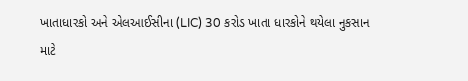ખાતાધારકો અને એલઆઈસીના (LIC) 30 કરોડ ખાતા ધારકોને થયેલા નુકસાન માટે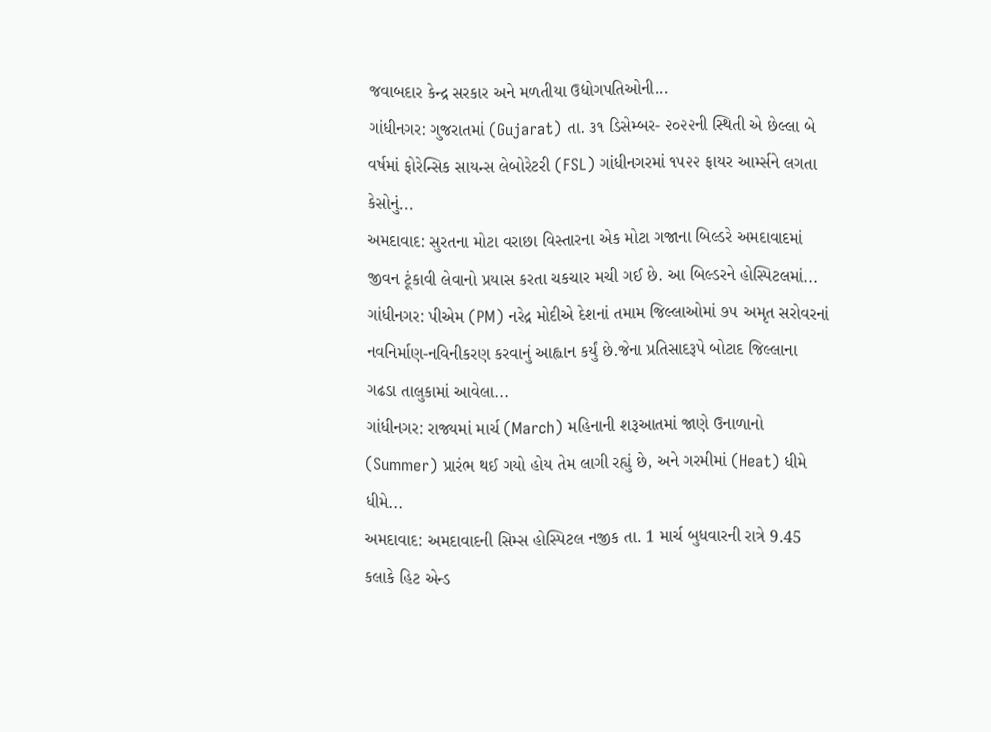જવાબદાર કેન્દ્ર સરકાર અને મળતીયા ઉદ્યોગપતિઓની...
ગાંધીનગર: ગુજરાતમાં (Gujarat) તા. ૩૧ ડિસેમ્બર- ૨૦૨૨ની સ્થિતી એ છેલ્લા બે વર્ષમાં ફોરેન્સિક સાયન્સ લેબોરેટરી (FSL) ગાંધીનગરમાં ૧૫૨૨ ફાયર આર્મ્સને લગતા કેસોનું...
અમદાવાદ: સુરતના મોટા વરાછા વિસ્તારના એક મોટા ગજાના બિલ્ડરે અમદાવાદમાં જીવન ટૂંકાવી લેવાનો પ્રયાસ કરતા ચકચાર મચી ગઈ છે. આ બિલ્ડરને હોસ્પિટલમાં...
ગાંધીનગર: પીએમ (PM) નરેદ્ર મોદીએ દેશનાં તમામ જિલ્લાઓમાં ૭૫ અમૃત સરોવરનાં નવનિર્માણ-નવિનીકરણ કરવાનું આહ્વાન કર્યું છે.જેના પ્રતિસાદરૂપે બોટાદ જિલ્લાના ગઢડા તાલુકામાં આવેલા...
ગાંધીનગર: રાજ્યમાં માર્ચ (March) મહિનાની શરૂઆતમાં જાણે ઉનાળાનો (Summer) પ્રારંભ થઈ ગયો હોય તેમ લાગી રહ્યું છે, અને ગરમીમાં (Heat) ધીમે ધીમે...
અમદાવાદ: અમદાવાદની સિમ્સ હોસ્પિટલ નજીક તા. 1 માર્ચ બુધવારની રાત્રે 9.45 કલાકે હિટ એન્ડ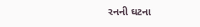રનની ઘટના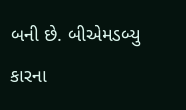બની છે. બીએમડબ્યુ કારના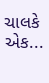ચાલકે એક...